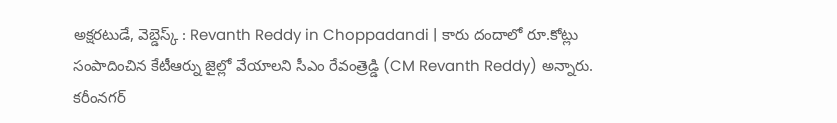అక్షరటుడే, వెబ్డెస్క్ : Revanth Reddy in Choppadandi | కారు దందాలో రూ.కోట్లు సంపాదించిన కేటీఆర్ను జైల్లో వేయాలని సీఎం రేవంత్రెడ్డి (CM Revanth Reddy) అన్నారు. కరీంనగర్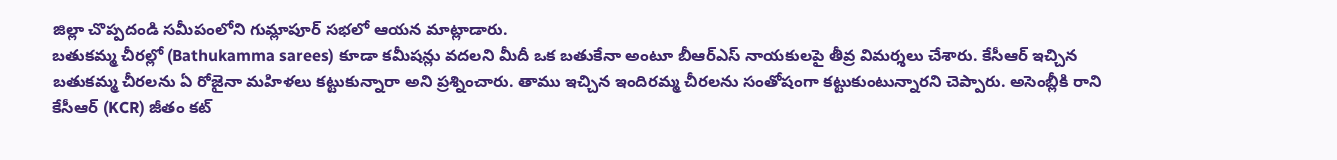జిల్లా చొప్పదండి సమీపంలోని గుమ్లాపూర్ సభలో ఆయన మాట్లాడారు.
బతుకమ్మ చీరల్లో (Bathukamma sarees) కూడా కమీషన్లు వదలని మీదీ ఒక బతుకేనా అంటూ బీఆర్ఎస్ నాయకులపై తీవ్ర విమర్శలు చేశారు. కేసీఆర్ ఇచ్చిన బతుకమ్మ చీరలను ఏ రోజైనా మహిళలు కట్టుకున్నారా అని ప్రశ్నించారు. తాము ఇచ్చిన ఇందిరమ్మ చీరలను సంతోషంగా కట్టుకుంటున్నారని చెప్పారు. అసెంబ్లీకి రాని కేసీఆర్ (KCR) జీతం కట్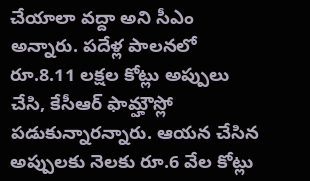చేయాలా వద్దా అని సీఎం అన్నారు. పదేళ్ల పాలనలో రూ.8.11 లక్షల కోట్లు అప్పులు చేసి, కేసీఆర్ ఫామ్హౌస్లో పడుకున్నారన్నారు. ఆయన చేసిన అప్పులకు నెలకు రూ.6 వేల కోట్లు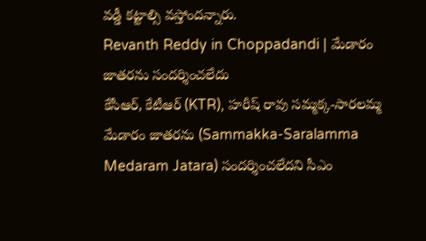వడ్డీ కట్టాల్సి వస్తోందన్నారు.
Revanth Reddy in Choppadandi | మేడారం జాతరను సందర్శించలేదు
కేసీఆర్, కేటీఆర్ (KTR), హరీష్ రావు సమ్మక్క-సారలమ్మ మేడారం జాతరను (Sammakka-Saralamma Medaram Jatara) సందర్శించలేదని సీఎం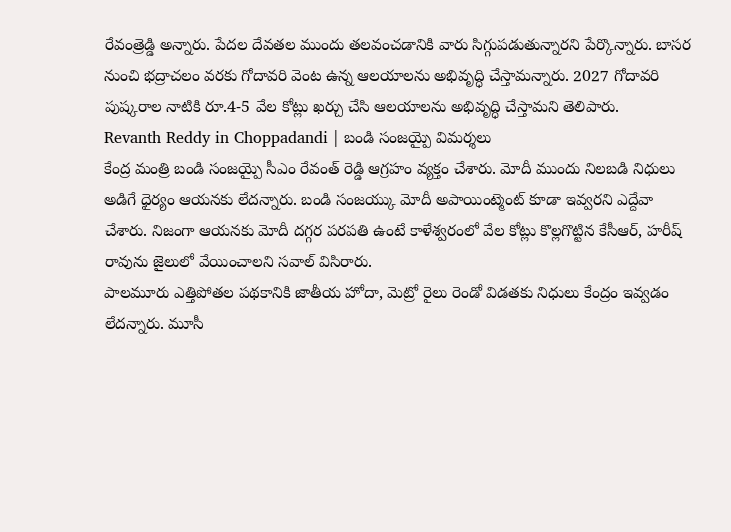రేవంత్రెడ్డి అన్నారు. పేదల దేవతల ముందు తలవంచడానికి వారు సిగ్గుపడుతున్నారని పేర్కొన్నారు. బాసర నుంచి భద్రాచలం వరకు గోదావరి వెంట ఉన్న ఆలయాలను అభివృద్ధి చేస్తామన్నారు. 2027 గోదావరి పుష్కరాల నాటికి రూ.4-5 వేల కోట్లు ఖర్చు చేసి ఆలయాలను అభివృద్ధి చేస్తామని తెలిపారు.
Revanth Reddy in Choppadandi | బండి సంజయ్పై విమర్శలు
కేంద్ర మంత్రి బండి సంజయ్పై సీఎం రేవంత్ రెడ్డి ఆగ్రహం వ్యక్తం చేశారు. మోదీ ముందు నిలబడి నిధులు అడిగే ధైర్యం ఆయనకు లేదన్నారు. బండి సంజయ్కు మోదీ అపాయింట్మెంట్ కూడా ఇవ్వరని ఎద్దేవా చేశారు. నిజంగా ఆయనకు మోదీ దగ్గర పరపతి ఉంటే కాళేశ్వరంలో వేల కోట్లు కొల్లగొట్టిన కేసీఆర్, హరీష్ రావును జైలులో వేయించాలని సవాల్ విసిరారు.
పాలమూరు ఎత్తిపోతల పథకానికి జాతీయ హోదా, మెట్రో రైలు రెండో విడతకు నిధులు కేంద్రం ఇవ్వడం లేదన్నారు. మూసీ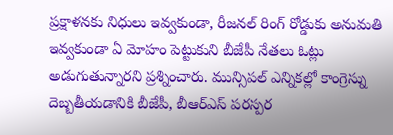ప్రక్షాళనకు నిధులు ఇవ్వకుండా, రీజనల్ రింగ్ రోడ్డుకు అనుమతి ఇవ్వకుండా ఏ మోహం పెట్టుకుని బీజేపీ నేతలు ఓట్లు అడుగుతున్నారని ప్రశ్నించారు. మున్సిపల్ ఎన్నికల్లో కాంగ్రెస్ను దెబ్బతీయడానికి బీజేపీ, బీఆర్ఎస్ పరస్పర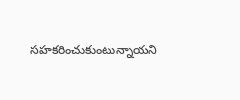సహకరించుకుంటున్నాయని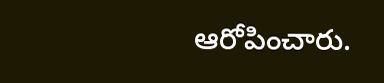ఆరోపించారు.